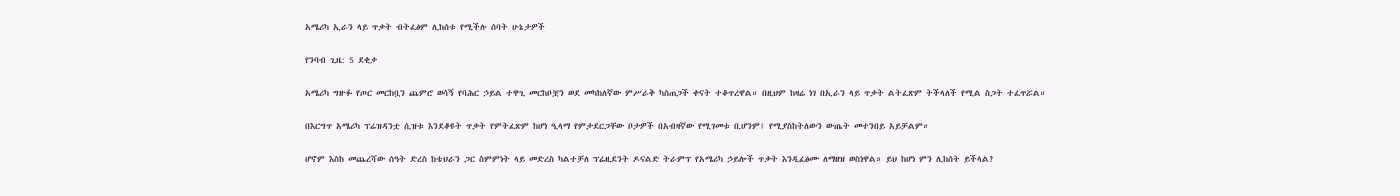አሜሪካ ኢራን ላይ ጥቃት ብትፈፅም ሊከሰቱ የሚችሉ ሰባት ሁኔታዎች

የንባብ ጊዜ: 5 ደቂቃ

አሜሪካ ግዙፉ የጦር መርከቧን ጨምሮ ወሳኝ የባሕር ኃይል ተዋጊ መርከቦቿን ወደ መካከለኛው ምሥራቅ ካስጠጋች ቀናት ተቆጥረዋል። በዚህም ከዛሬ ነገ በኢራን ላይ ጥቃት ልትፈጽም ትችላለች የሚል ስጋት ተፈጥሯል።

በእርግጥ አሜሪካ ፕሬዝዳንቷ ሲዝቱ እንደቆዩት ጥቃት የምትፈጽም ከሆነ ዒላማ የምታደርጋቸው ቦታዎች በአብዛኛው የሚገመቱ ቢሆንም፤ የሚያስከትለውን ውጤት መተንበይ አይቻልም።

ሆኖም እስከ መጨረሻው ሰዓት ድረስ ከቴህራን ጋር ስምምነት ላይ መድረስ ካልተቻለ ፕሬዚደንት ዶናልድ ትራምፕ የአሜሪካ ኃይሎች ጥቃት እንዲፈፅሙ ለማዘዝ ወስነዋል። ይህ ከሆነ ምን ሊከሰት ይችላል?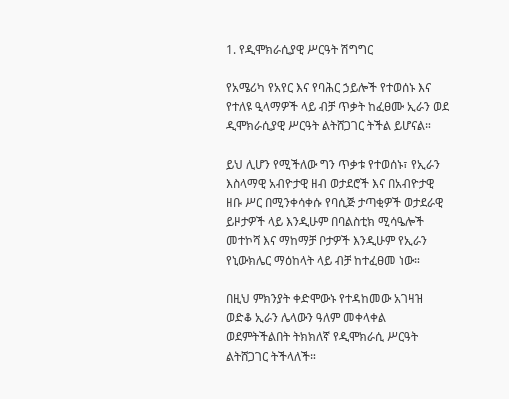1. የዲሞክራሲያዊ ሥርዓት ሽግግር

የአሜሪካ የአየር እና የባሕር ኃይሎች የተወሰኑ እና የተለዩ ዒላማዎች ላይ ብቻ ጥቃት ከፈፀሙ ኢራን ወደ ዲሞክራሲያዊ ሥርዓት ልትሸጋገር ትችል ይሆናል።

ይህ ሊሆን የሚችለው ግን ጥቃቱ የተወሰኑ፣ የኢራን እስላማዊ አብዮታዊ ዘብ ወታደሮች እና በአብዮታዊ ዘቡ ሥር በሚንቀሳቀሱ የባሲጅ ታጣቂዎች ወታደራዊ ይዞታዎች ላይ እንዲሁም በባልስቲክ ሚሳዔሎች መተኮሻ እና ማከማቻ ቦታዎች እንዲሁም የኢራን የኒውክሌር ማዕከላት ላይ ብቻ ከተፈፀመ ነው።

በዚህ ምክንያት ቀድሞውኑ የተዳከመው አገዛዝ ወድቆ ኢራን ሌላውን ዓለም መቀላቀል ወደምትችልበት ትክክለኛ የዲሞክራሲ ሥርዓት ልትሸጋገር ትችላለች።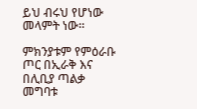ይህ ብሩህ የሆነው መላምት ነው።

ምክንያቱም የምዕራቡ ጦር በኢራቅ እና በሊቢያ ጣልቃ መግባቱ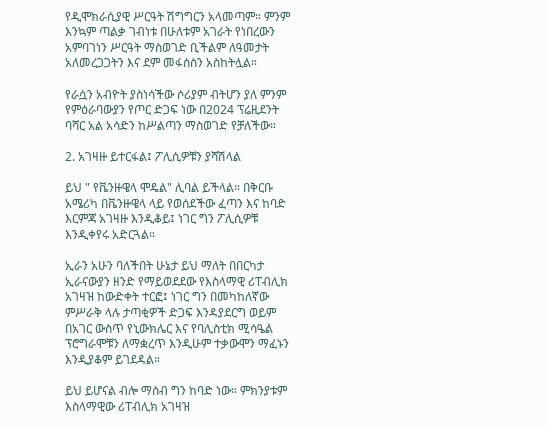የዲሞክራሲያዊ ሥርዓት ሽግግርን አላመጣም። ምንም እንኳም ጣልቃ ገብነቱ በሁለቱም አገራት የነበረውን አምባገነን ሥርዓት ማስወገድ ቢችልም ለዓመታት አለመረጋጋትን እና ደም መፋሰስን አስከትሏል።

የራሷን አብዮት ያስነሳችው ሶሪያም ብትሆን ያለ ምንም የምዕራባውያን የጦር ድጋፍ ነው በ2024 ፕሬዚደንት ባሻር አል አሳድን ከሥልጣን ማስወገድ የቻለችው።

2. አገዛዙ ይተርፋል፤ ፖሊሲዎቹን ያሻሽላል

ይህ " የቬንዙዌላ ሞዴል" ሊባል ይችላል። በቅርቡ አሜሪካ በቬንዙዌላ ላይ የወሰደችው ፈጣን እና ከባድ እርምጃ አገዛዙ እንዲቆይ፤ ነገር ግን ፖሊሲዎቹ እንዲቀየሩ አድርጓል።

ኢራን አሁን ባለችበት ሁኔታ ይህ ማለት በበርካታ ኢራናውያን ዘንድ የማይወደደው የእስላማዊ ሪፐብሊክ አገዛዝ ከውድቀት ተርፎ፤ ነገር ግን በመካከለኛው ምሥራቅ ላሉ ታጣቂዎች ድጋፍ እንዳያደርግ ወይም በአገር ውስጥ የኒውክሌር እና የባሊስቲክ ሚሳዔል ፕሮግራሞቹን ለማቋረጥ እንዲሁም ተቃውሞን ማፈኑን እንዲያቆም ይገደዳል።

ይህ ይሆናል ብሎ ማሰብ ግን ከባድ ነው። ምክንያቱም እስላማዊው ሪፐብሊክ አገዛዝ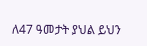ለ47 ዓመታት ያህል ይህን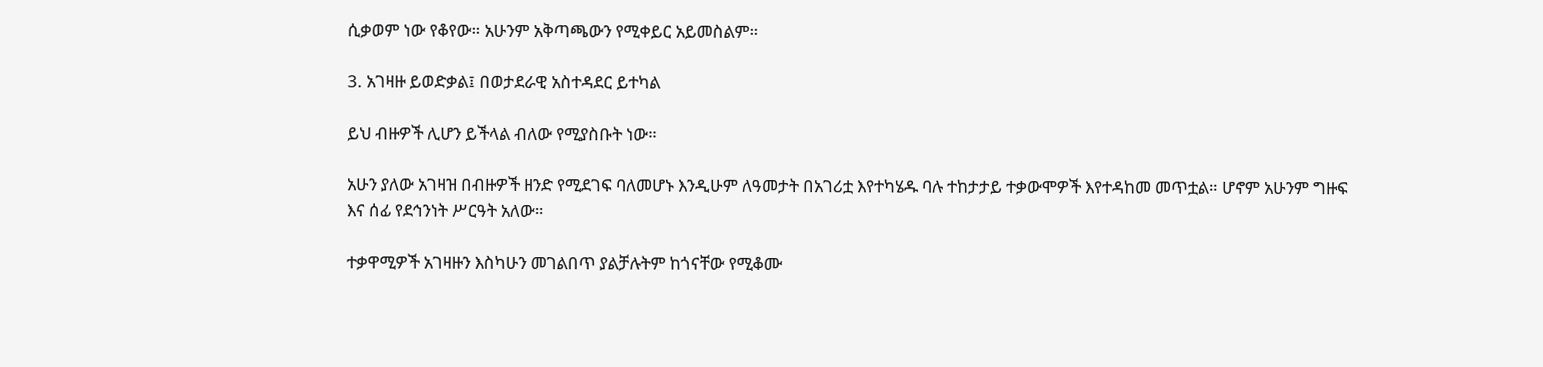ሲቃወም ነው የቆየው። አሁንም አቅጣጫውን የሚቀይር አይመስልም።

3. አገዛዙ ይወድቃል፤ በወታደራዊ አስተዳደር ይተካል

ይህ ብዙዎች ሊሆን ይችላል ብለው የሚያስቡት ነው።

አሁን ያለው አገዛዝ በብዙዎች ዘንድ የሚደገፍ ባለመሆኑ እንዲሁም ለዓመታት በአገሪቷ እየተካሄዱ ባሉ ተከታታይ ተቃውሞዎች እየተዳከመ መጥቷል። ሆኖም አሁንም ግዙፍ እና ሰፊ የደኅንነት ሥርዓት አለው።

ተቃዋሚዎች አገዛዙን እስካሁን መገልበጥ ያልቻሉትም ከጎናቸው የሚቆሙ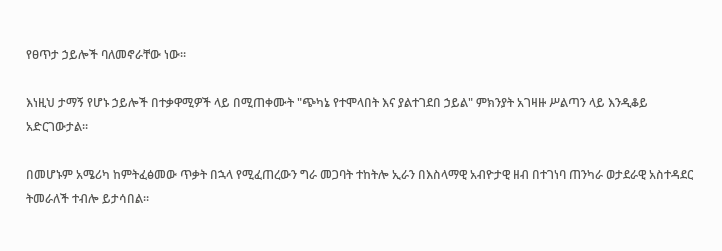የፀጥታ ኃይሎች ባለመኖራቸው ነው።

እነዚህ ታማኝ የሆኑ ኃይሎች በተቃዋሚዎች ላይ በሚጠቀሙት "ጭካኔ የተሞላበት እና ያልተገደበ ኃይል" ምክንያት አገዛዙ ሥልጣን ላይ እንዲቆይ አድርገውታል።

በመሆኑም አሜሪካ ከምትፈፅመው ጥቃት በኋላ የሚፈጠረውን ግራ መጋባት ተከትሎ ኢራን በእስላማዊ አብዮታዊ ዘብ በተገነባ ጠንካራ ወታደራዊ አስተዳደር ትመራለች ተብሎ ይታሳበል።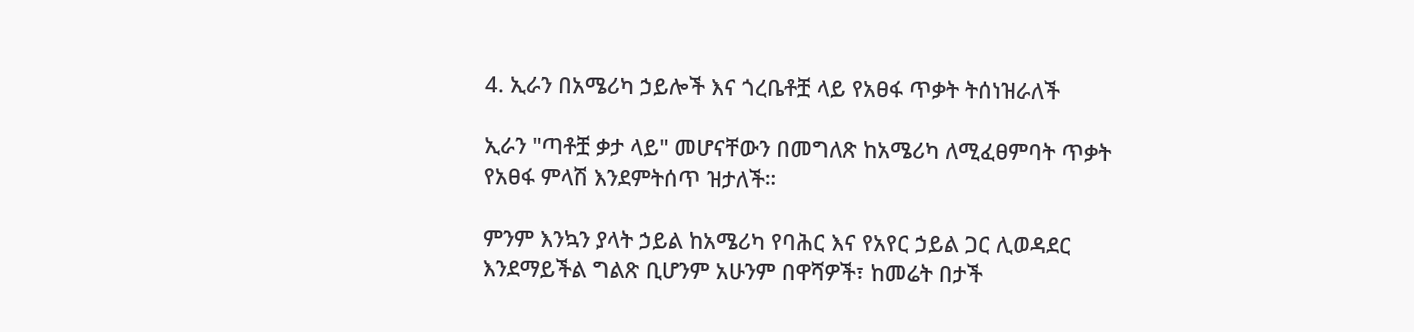4. ኢራን በአሜሪካ ኃይሎች እና ጎረቤቶቿ ላይ የአፀፋ ጥቃት ትሰነዝራለች

ኢራን "ጣቶቿ ቃታ ላይ" መሆናቸውን በመግለጽ ከአሜሪካ ለሚፈፀምባት ጥቃት የአፀፋ ምላሽ እንደምትሰጥ ዝታለች።

ምንም እንኳን ያላት ኃይል ከአሜሪካ የባሕር እና የአየር ኃይል ጋር ሊወዳደር እንደማይችል ግልጽ ቢሆንም አሁንም በዋሻዎች፣ ከመሬት በታች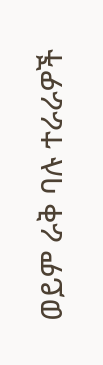ወይም ራቅ ባሉ ተራራዎች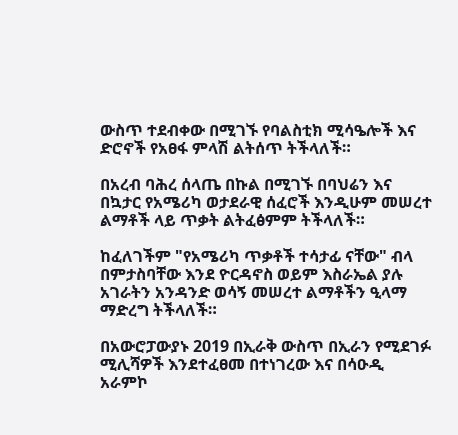ውስጥ ተደብቀው በሚገኙ የባልስቲክ ሚሳዔሎች እና ድሮኖች የአፀፋ ምላሽ ልትሰጥ ትችላለች።

በአረብ ባሕረ ሰላጤ በኩል በሚገኙ በባህሬን እና በኳታር የአሜሪካ ወታደራዊ ሰፈሮች እንዲሁም መሠረተ ልማቶች ላይ ጥቃት ልትፈፅምም ትችላለች።

ከፈለገችም "የአሜሪካ ጥቃቶች ተሳታፊ ናቸው" ብላ በምታስባቸው እንደ ዮርዳኖስ ወይም እስራኤል ያሉ አገራትን አንዳንድ ወሳኝ መሠረተ ልማቶችን ዒላማ ማድረግ ትችላለች።

በአውሮፓውያኑ 2019 በኢራቅ ውስጥ በኢራን የሚደገፉ ሚሊሻዎች እንደተፈፀመ በተነገረው እና በሳዑዲ አራምኮ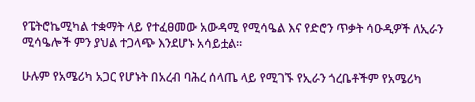የፔትሮኬሚካል ተቋማት ላይ የተፈፀመው አውዳሚ የሚሳዔል እና የድሮን ጥቃት ሳዑዲዎች ለኢራን ሚሳዔሎች ምን ያህል ተጋላጭ እንደሆኑ አሳይቷል።

ሁሉም የአሜሪካ አጋር የሆኑት በአረብ ባሕረ ሰላጤ ላይ የሚገኙ የኢራን ጎረቤቶችም የአሜሪካ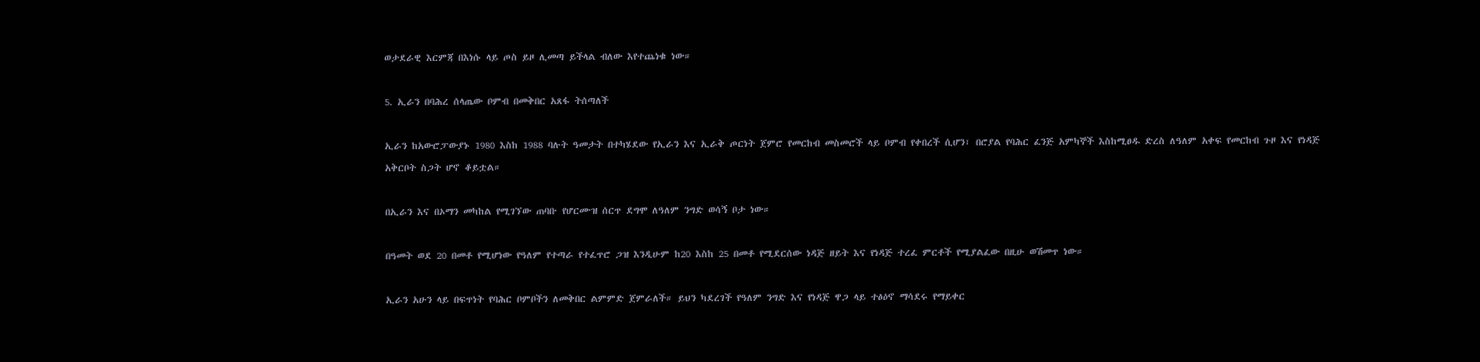ወታደራዊ እርምጃ በእነሱ ላይ ጦስ ይዞ ሊመጣ ይችላል ብለው እየተጨነቁ ነው።

5. ኢራን በባሕረ ሰላጤው ቦምብ በመቅበር አጸፋ ትሰጣለች

ኢራን ከአውሮፓውያኑ 1980 እስከ 1988 ባሉት ዓመታት በተካሄደው የኢራን እና ኢራቅ ጦርነት ጀምሮ የመርከብ መስመሮች ላይ ቦምብ የቀበረች ሲሆን፣ በሮያል የባሕር ፈንጅ አምካኞች እስከሚፀዱ ድረስ ለዓለም አቀፍ የመርከብ ጉዞ እና የነዳጅ አቅርቦት ስጋት ሆኖ ቆይቷል።

በኢራን እና በኦማን መካከል የሚገኘው ጠባቡ የሆርሙዝ ሰርጥ ደግሞ ለዓለም ንግድ ወሳኝ ቦታ ነው።

በዓመት ወደ 20 በመቶ የሚሆነው የዓለም የተጣራ የተፈጥሮ ጋዝ እንዲሁም ከ20 እስከ 25 በመቶ የሚደርሰው ነዳጅ ዘይት እና የነዳጅ ተረፈ ምርቶች የሚያልፈው በዚሁ ወሽመጥ ነው።

ኢራን አሁን ላይ በፍጥነት የባሕር ቦምቦችን ለመቅበር ልምምድ ጀምራለች። ይህን ካደረገች የዓለም ንግድ እና የነዳጅ ዋጋ ላይ ተፅዕኖ ማሳደሩ የማይቀር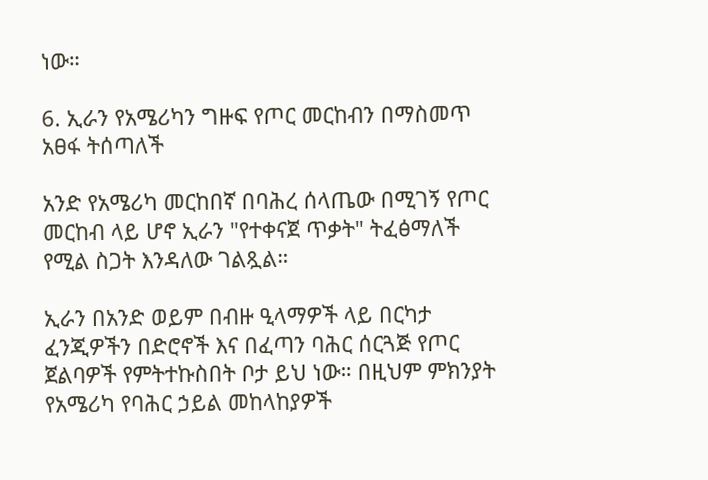ነው።

6. ኢራን የአሜሪካን ግዙፍ የጦር መርከብን በማስመጥ አፀፋ ትሰጣለች

አንድ የአሜሪካ መርከበኛ በባሕረ ሰላጤው በሚገኝ የጦር መርከብ ላይ ሆኖ ኢራን "የተቀናጀ ጥቃት" ትፈፅማለች የሚል ስጋት እንዳለው ገልጿል።

ኢራን በአንድ ወይም በብዙ ዒላማዎች ላይ በርካታ ፈንጂዎችን በድሮኖች እና በፈጣን ባሕር ሰርጓጅ የጦር ጀልባዎች የምትተኩስበት ቦታ ይህ ነው። በዚህም ምክንያት የአሜሪካ የባሕር ኃይል መከላከያዎች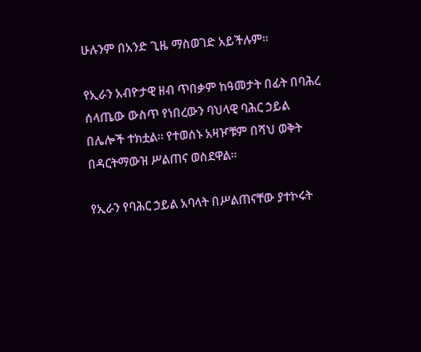ሁሉንም በአንድ ጊዜ ማስወገድ አይችሉም።

የኢራን አብዮታዊ ዘብ ጥበቃም ከዓመታት በፊት በባሕረ ሰላጤው ውስጥ የነበረውን ባህላዊ ባሕር ኃይል በሌሎች ተክቷል። የተወሰኑ አዛዦቹም በሻህ ወቅት በዳርትማውዝ ሥልጠና ወስደዋል።

የኢራን የባሕር ኃይል አባላት በሥልጠናቸው ያተኮሩት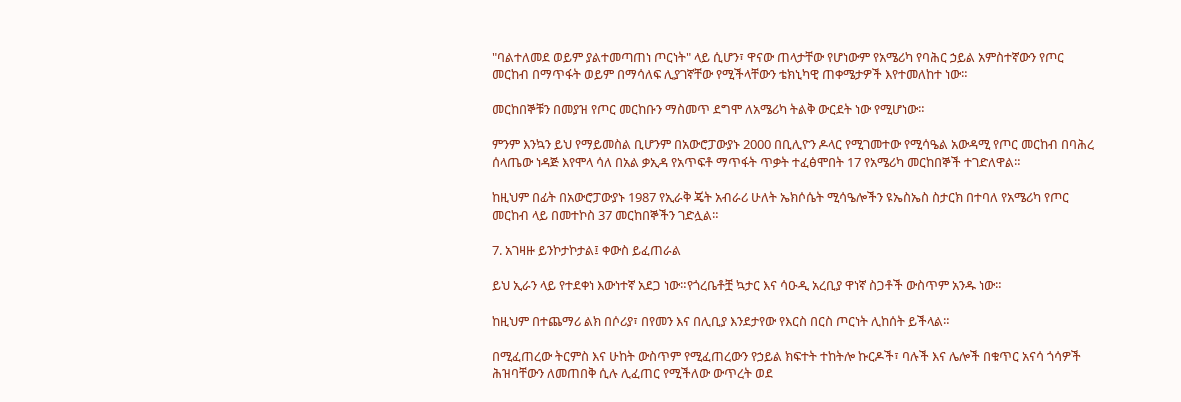"ባልተለመደ ወይም ያልተመጣጠነ ጦርነት" ላይ ሲሆን፣ ዋናው ጠላታቸው የሆነውም የአሜሪካ የባሕር ኃይል አምስተኛውን የጦር መርከብ በማጥፋት ወይም በማሳለፍ ሊያገኛቸው የሚችላቸውን ቴክኒካዊ ጠቀሜታዎች እየተመለከተ ነው።

መርከበኞቹን በመያዝ የጦር መርከቡን ማስመጥ ደግሞ ለአሜሪካ ትልቅ ውርደት ነው የሚሆነው።

ምንም እንኳን ይህ የማይመስል ቢሆንም በአውሮፓውያኑ 2000 በቢሊዮን ዶላር የሚገመተው የሚሳዔል አውዳሚ የጦር መርከብ በባሕረ ሰላጤው ነዳጅ እየሞላ ሳለ በአል ቃኢዳ የአጥፍቶ ማጥፋት ጥቃት ተፈፅሞበት 17 የአሜሪካ መርከበኞች ተገድለዋል።

ከዚህም በፊት በአውሮፓውያኑ 1987 የኢራቅ ጄት አብራሪ ሁለት ኤክሶሴት ሚሳዔሎችን ዩኤስኤስ ስታርክ በተባለ የአሜሪካ የጦር መርከብ ላይ በመተኮስ 37 መርከበኞችን ገድሏል።

7. አገዛዙ ይንኮታኮታል፤ ቀውስ ይፈጠራል

ይህ ኢራን ላይ የተደቀነ እውነተኛ አደጋ ነው።የጎረቤቶቿ ኳታር እና ሳዑዲ አረቢያ ዋነኛ ስጋቶች ውስጥም አንዱ ነው።

ከዚህም በተጨማሪ ልክ በሶሪያ፣ በየመን እና በሊቢያ እንደታየው የእርስ በርስ ጦርነት ሊከሰት ይችላል።

በሚፈጠረው ትርምስ እና ሁከት ውስጥም የሚፈጠረውን የኃይል ክፍተት ተከትሎ ኩርዶች፣ ባሉች እና ሌሎች በቁጥር አናሳ ጎሳዎች ሕዝባቸውን ለመጠበቅ ሲሉ ሊፈጠር የሚችለው ውጥረት ወደ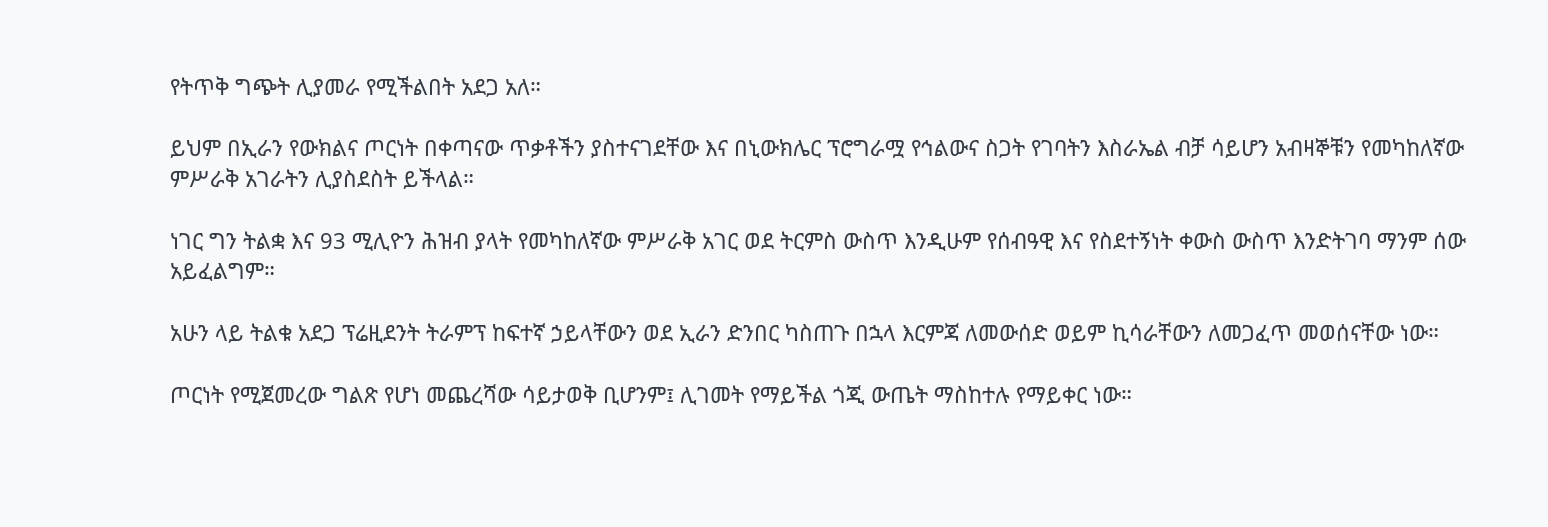የትጥቅ ግጭት ሊያመራ የሚችልበት አደጋ አለ።

ይህም በኢራን የውክልና ጦርነት በቀጣናው ጥቃቶችን ያስተናገደቸው እና በኒውክሌር ፕሮግራሟ የኅልውና ስጋት የገባትን እስራኤል ብቻ ሳይሆን አብዛኞቹን የመካከለኛው ምሥራቅ አገራትን ሊያስደስት ይችላል።

ነገር ግን ትልቋ እና 93 ሚሊዮን ሕዝብ ያላት የመካከለኛው ምሥራቅ አገር ወደ ትርምስ ውስጥ እንዲሁም የሰብዓዊ እና የስደተኝነት ቀውስ ውስጥ እንድትገባ ማንም ሰው አይፈልግም።

አሁን ላይ ትልቁ አደጋ ፕሬዚደንት ትራምፕ ከፍተኛ ኃይላቸውን ወደ ኢራን ድንበር ካስጠጉ በኋላ እርምጃ ለመውሰድ ወይም ኪሳራቸውን ለመጋፈጥ መወሰናቸው ነው።

ጦርነት የሚጀመረው ግልጽ የሆነ መጨረሻው ሳይታወቅ ቢሆንም፤ ሊገመት የማይችል ጎጂ ውጤት ማስከተሉ የማይቀር ነው።